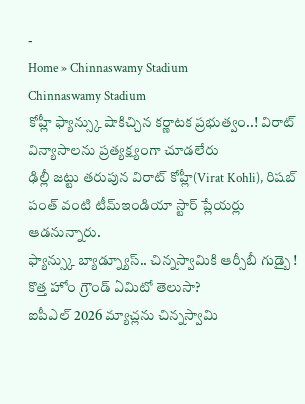-
Home » Chinnaswamy Stadium
Chinnaswamy Stadium
కోహ్లీ ఫ్యాన్స్కు షాకిచ్చిన కర్ణాటక ప్రభుత్వం..! విరాట్ విన్యాసాలను ప్రత్యక్ష్యంగా చూడలేరు
ఢిల్లీ జట్టు తరుపున విరాట్ కోహ్లీ(Virat Kohli), రిషబ్ పంత్ వంటి టీమ్ఇండియా స్టార్ ప్లేయర్లు ఆడనున్నారు.
ఫ్యాన్స్కు బ్యాడ్న్యూస్.. చిన్నస్వామికి ఆర్సీబీ గుడ్బై ! కొత్త హోం గ్రౌండ్ ఏమిటో తెలుసా?
ఐపీఎల్ 2026 మ్యాచ్లను చిన్నస్వామి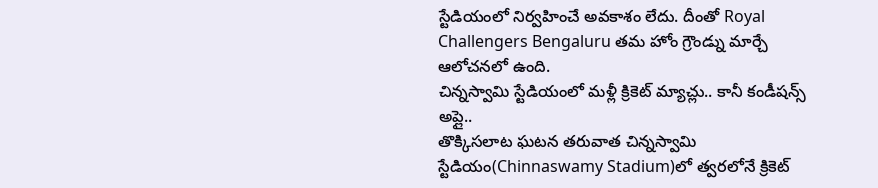స్టేడియంలో నిర్వహించే అవకాశం లేదు. దీంతో Royal Challengers Bengaluru తమ హోం గ్రౌండ్ను మార్చే ఆలోచనలో ఉంది.
చిన్నస్వామి స్టేడియంలో మళ్లీ క్రికెట్ మ్యాచ్లు.. కానీ కండీషన్స్ అప్లై..
తొక్కిసలాట ఘటన తరువాత చిన్నస్వామి స్టేడియం(Chinnaswamy Stadium)లో త్వరలోనే క్రికెట్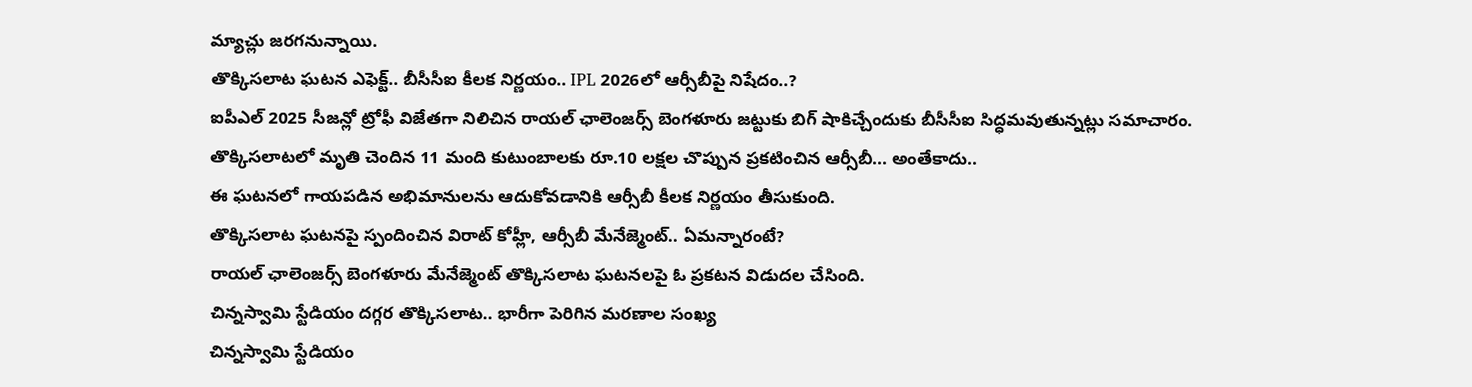మ్యాచ్లు జరగనున్నాయి.
తొక్కిసలాట ఘటన ఎఫెక్ట్.. బీసీసీఐ కీలక నిర్ణయం.. IPL 2026లో ఆర్సీబీపై నిషేదం..?
ఐపీఎల్ 2025 సీజన్లో ట్రోఫీ విజేతగా నిలిచిన రాయల్ ఛాలెంజర్స్ బెంగళూరు జట్టుకు బిగ్ షాకిచ్చేందుకు బీసీసీఐ సిద్ధమవుతున్నట్లు సమాచారం.
తొక్కిసలాటలో మృతి చెందిన 11 మంది కుటుంబాలకు రూ.10 లక్షల చొప్పున ప్రకటించిన ఆర్సీబీ... అంతేకాదు..
ఈ ఘటనలో గాయపడిన అభిమానులను ఆదుకోవడానికి ఆర్సీబీ కీలక నిర్ణయం తీసుకుంది.
తొక్కిసలాట ఘటనపై స్పందించిన విరాట్ కోహ్లీ, ఆర్సీబీ మేనేజ్మెంట్.. ఏమన్నారంటే?
రాయల్ ఛాలెంజర్స్ బెంగళూరు మేనేజ్మెంట్ తొక్కిసలాట ఘటనలపై ఓ ప్రకటన విడుదల చేసింది.
చిన్నస్వామి స్టేడియం దగ్గర తొక్కిసలాట.. భారీగా పెరిగిన మరణాల సంఖ్య
చిన్నస్వామి స్టేడియం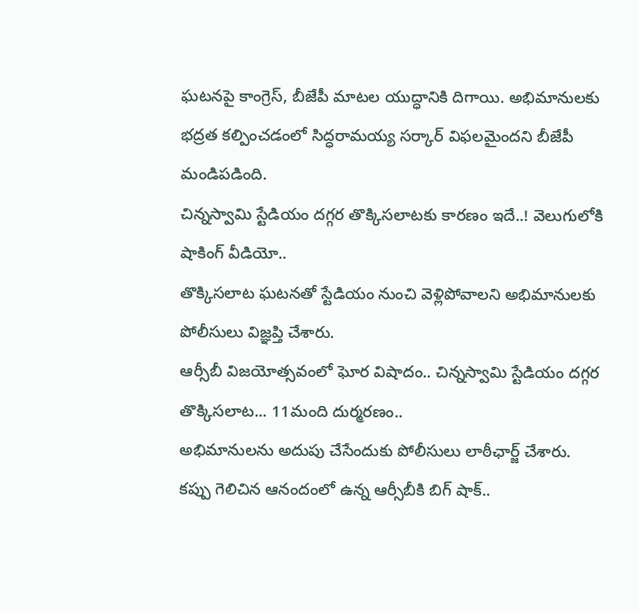ఘటనపై కాంగ్రెస్, బీజేపీ మాటల యుద్ధానికి దిగాయి. అభిమానులకు భద్రత కల్పించడంలో సిద్ధరామయ్య సర్కార్ విఫలమైందని బీజేపీ మండిపడింది.
చిన్నస్వామి స్టేడియం దగ్గర తొక్కిసలాటకు కారణం ఇదే..! వెలుగులోకి షాకింగ్ వీడియో..
తొక్కిసలాట ఘటనతో స్టేడియం నుంచి వెళ్లిపోవాలని అభిమానులకు పోలీసులు విజ్ఞప్తి చేశారు.
ఆర్సీబీ విజయోత్సవంలో ఘోర విషాదం.. చిన్నస్వామి స్టేడియం దగ్గర తొక్కిసలాట... 11మంది దుర్మరణం..
అభిమానులను అదుపు చేసేందుకు పోలీసులు లాఠీఛార్జ్ చేశారు.
కప్పు గెలిచిన ఆనందంలో ఉన్న ఆర్సీబీకి బిగ్ షాక్..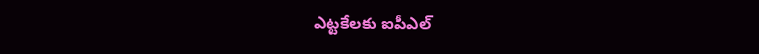ఎట్టకేలకు ఐపీఎల్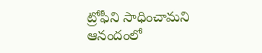ట్రోఫీని సాధించామని ఆనందంలో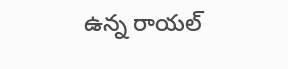ఉన్న రాయల్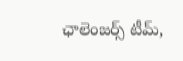ఛాలెంజర్స్ టీమ్,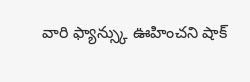వారి ఫ్యాన్స్కు ఊహించని షాక్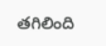తగిలింది